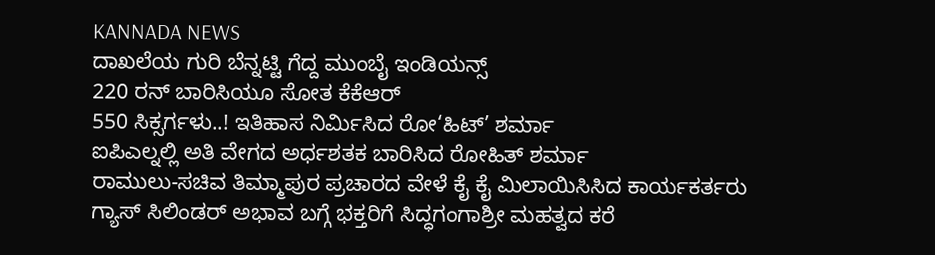KANNADA NEWS
ದಾಖಲೆಯ ಗುರಿ ಬೆನ್ನಟ್ಟಿ ಗೆದ್ದ ಮುಂಬೈ ಇಂಡಿಯನ್ಸ್
220 ರನ್ ಬಾರಿಸಿಯೂ ಸೋತ ಕೆಕೆಆರ್
550 ಸಿಕ್ಸರ್ಗಳು..! ಇತಿಹಾಸ ನಿರ್ಮಿಸಿದ ರೋ‘ಹಿಟ್’ ಶರ್ಮಾ
ಐಪಿಎಲ್ನಲ್ಲಿ ಅತಿ ವೇಗದ ಅರ್ಧಶತಕ ಬಾರಿಸಿದ ರೋಹಿತ್ ಶರ್ಮಾ
ರಾಮುಲು-ಸಚಿವ ತಿಮ್ಮಾಪುರ ಪ್ರಚಾರದ ವೇಳೆ ಕೈ ಕೈ ಮಿಲಾಯಿಸಿಸಿದ ಕಾರ್ಯಕರ್ತರು
ಗ್ಯಾಸ್ ಸಿಲಿಂಡರ್ ಅಭಾವ ಬಗ್ಗೆ ಭಕ್ತರಿಗೆ ಸಿದ್ಧಗಂಗಾಶ್ರೀ ಮಹತ್ವದ ಕರೆ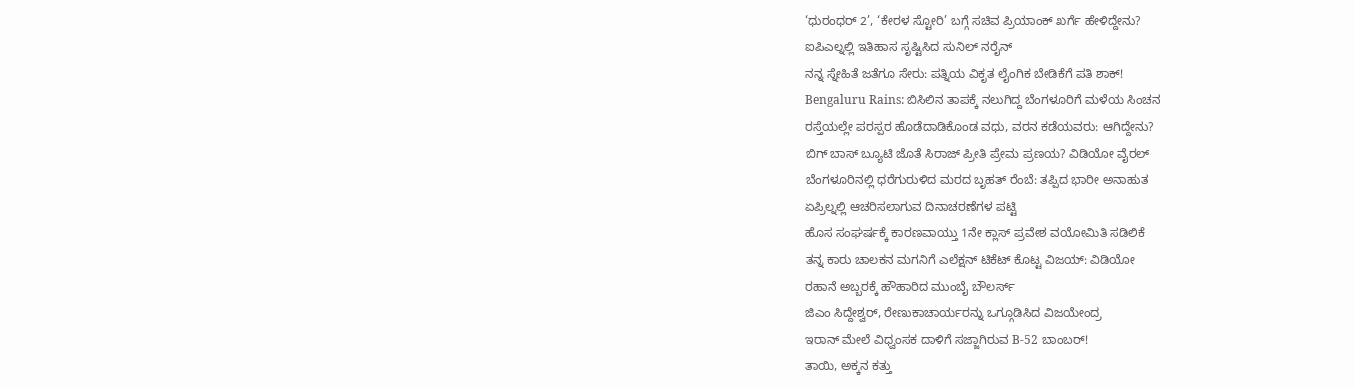‘ಧುರಂಧರ್ 2’, ‘ಕೇರಳ ಸ್ಟೋರಿ’ ಬಗ್ಗೆ ಸಚಿವ ಪ್ರಿಯಾಂಕ್ ಖರ್ಗೆ ಹೇಳಿದ್ದೇನು?
ಐಪಿಎಲ್ನಲ್ಲಿ ಇತಿಹಾಸ ಸೃಷ್ಟಿಸಿದ ಸುನಿಲ್ ನರೈನ್
ನನ್ನ ಸ್ನೇಹಿತೆ ಜತೆಗೂ ಸೇರು: ಪತ್ನಿಯ ವಿಕೃತ ಲೈಂಗಿಕ ಬೇಡಿಕೆಗೆ ಪತಿ ಶಾಕ್!
Bengaluru Rains: ಬಿಸಿಲಿನ ತಾಪಕ್ಕೆ ನಲುಗಿದ್ದ ಬೆಂಗಳೂರಿಗೆ ಮಳೆಯ ಸಿಂಚನ
ರಸ್ತೆಯಲ್ಲೇ ಪರಸ್ಪರ ಹೊಡೆದಾಡಿಕೊಂಡ ವಧು, ವರನ ಕಡೆಯವರು: ಆಗಿದ್ದೇನು?
ಬಿಗ್ ಬಾಸ್ ಬ್ಯೂಟಿ ಜೊತೆ ಸಿರಾಜ್ ಪ್ರೀತಿ ಪ್ರೇಮ ಪ್ರಣಯ? ವಿಡಿಯೋ ವೈರಲ್
ಬೆಂಗಳೂರಿನಲ್ಲಿ ಧರೆಗುರುಳಿದ ಮರದ ಬೃಹತ್ ರೆಂಬೆ: ತಪ್ಪಿದ ಭಾರೀ ಅನಾಹುತ
ಏಪ್ರಿಲ್ನಲ್ಲಿ ಆಚರಿಸಲಾಗುವ ದಿನಾಚರಣೆಗಳ ಪಟ್ಟಿ
ಹೊಸ ಸಂಘರ್ಷಕ್ಕೆ ಕಾರಣವಾಯ್ತು 1ನೇ ಕ್ಲಾಸ್ ಪ್ರವೇಶ ವಯೋಮಿತಿ ಸಡಿಲಿಕೆ
ತನ್ನ ಕಾರು ಚಾಲಕನ ಮಗನಿಗೆ ಎಲೆಕ್ಷನ್ ಟಿಕೆಟ್ ಕೊಟ್ಟ ವಿಜಯ್: ವಿಡಿಯೋ
ರಹಾನೆ ಅಬ್ಬರಕ್ಕೆ ಹೌಹಾರಿದ ಮುಂಬೈ ಬೌಲರ್ಸ್
ಜಿಎಂ ಸಿದ್ದೇಶ್ವರ್, ರೇಣುಕಾಚಾರ್ಯರನ್ನು ಒಗ್ಗೂಡಿಸಿದ ವಿಜಯೇಂದ್ರ
ಇರಾನ್ ಮೇಲೆ ವಿಧ್ವಂಸಕ ದಾಳಿಗೆ ಸಜ್ಜಾಗಿರುವ B-52 ಬಾಂಬರ್!
ತಾಯಿ, ಅಕ್ಕನ ಕತ್ತು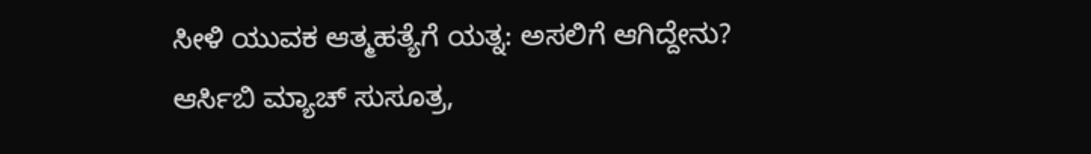ಸೀಳಿ ಯುವಕ ಆತ್ಮಹತ್ಯೆಗೆ ಯತ್ನ: ಅಸಲಿಗೆ ಆಗಿದ್ದೇನು?
ಆರ್ಸಿಬಿ ಮ್ಯಾಚ್ ಸುಸೂತ್ರ,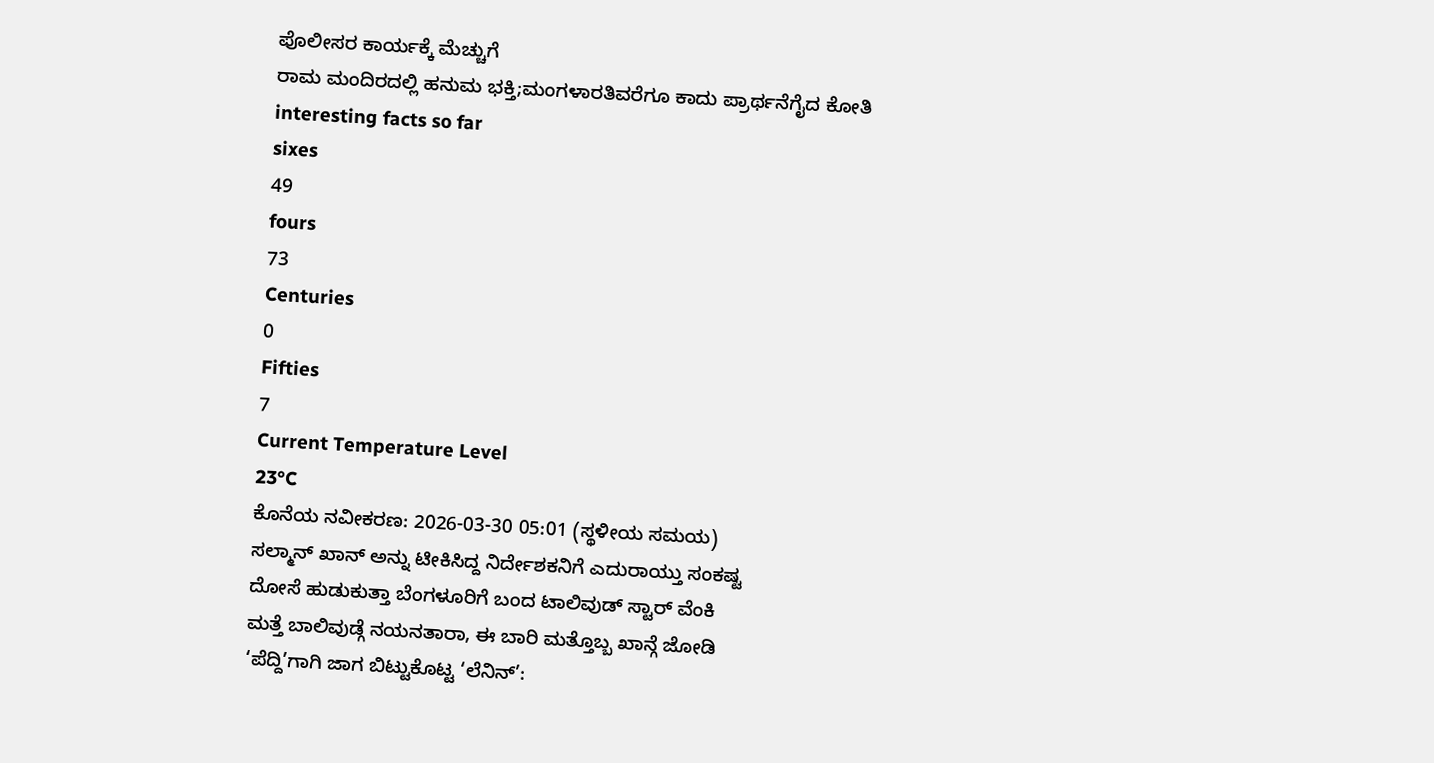ಪೊಲೀಸರ ಕಾರ್ಯಕ್ಕೆ ಮೆಚ್ಚುಗೆ
ರಾಮ ಮಂದಿರದಲ್ಲಿ ಹನುಮ ಭಕ್ತಿ;ಮಂಗಳಾರತಿವರೆಗೂ ಕಾದು ಪ್ರಾರ್ಥನೆಗೈದ ಕೋತಿ
interesting facts so far
sixes
49
fours
73
Centuries
0
Fifties
7
Current Temperature Level
23°C
ಕೊನೆಯ ನವೀಕರಣ: 2026-03-30 05:01 (ಸ್ಥಳೀಯ ಸಮಯ)
ಸಲ್ಮಾನ್ ಖಾನ್ ಅನ್ನು ಟೀಕಿಸಿದ್ದ ನಿರ್ದೇಶಕನಿಗೆ ಎದುರಾಯ್ತು ಸಂಕಷ್ಟ
ದೋಸೆ ಹುಡುಕುತ್ತಾ ಬೆಂಗಳೂರಿಗೆ ಬಂದ ಟಾಲಿವುಡ್ ಸ್ಟಾರ್ ವೆಂಕಿ
ಮತ್ತೆ ಬಾಲಿವುಡ್ಗೆ ನಯನತಾರಾ, ಈ ಬಾರಿ ಮತ್ತೊಬ್ಬ ಖಾನ್ಗೆ ಜೋಡಿ
‘ಪೆದ್ದಿ’ಗಾಗಿ ಜಾಗ ಬಿಟ್ಟುಕೊಟ್ಟ ‘ಲೆನಿನ್’: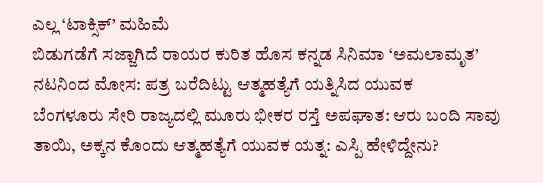ಎಲ್ಲ ‘ಟಾಕ್ಸಿಕ್’ ಮಹಿಮೆ
ಬಿಡುಗಡೆಗೆ ಸಜ್ಜಾಗಿದೆ ರಾಯರ ಕುರಿತ ಹೊಸ ಕನ್ನಡ ಸಿನಿಮಾ ‘ಅಮಲಾಮೃತ’
ನಟನಿಂದ ಮೋಸ: ಪತ್ರ ಬರೆದಿಟ್ಟು ಆತ್ಮಹತ್ಯೆಗೆ ಯತ್ನಿಸಿದ ಯುವಕ
ಬೆಂಗಳೂರು ಸೇರಿ ರಾಜ್ಯದಲ್ಲಿ ಮೂರು ಭೀಕರ ರಸ್ತೆ ಅಪಘಾತ: ಆರು ಬಂದಿ ಸಾವು
ತಾಯಿ, ಅಕ್ಕನ ಕೊಂದು ಆತ್ಮಹತ್ಯೆಗೆ ಯುವಕ ಯತ್ನ: ಎಸ್ಪಿ ಹೇಳಿದ್ದೇನು?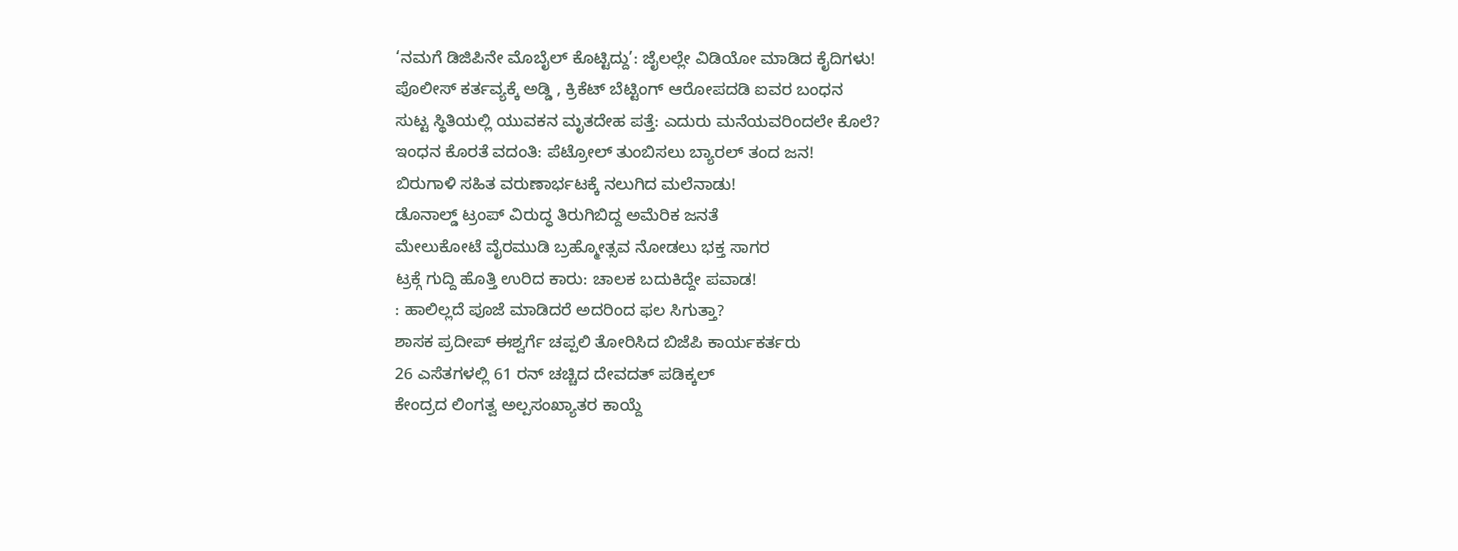‘ನಮಗೆ ಡಿಜಿಪಿನೇ ಮೊಬೈಲ್ ಕೊಟ್ಟಿದ್ದು’: ಜೈಲಲ್ಲೇ ವಿಡಿಯೋ ಮಾಡಿದ ಕೈದಿಗಳು!
ಪೊಲೀಸ್ ಕರ್ತವ್ಯಕ್ಕೆ ಅಡ್ಡಿ , ಕ್ರಿಕೆಟ್ ಬೆಟ್ಟಿಂಗ್ ಆರೋಪದಡಿ ಐವರ ಬಂಧನ
ಸುಟ್ಟ ಸ್ಥಿತಿಯಲ್ಲಿ ಯುವಕನ ಮೃತದೇಹ ಪತ್ತೆ: ಎದುರು ಮನೆಯವರಿಂದಲೇ ಕೊಲೆ?
ಇಂಧನ ಕೊರತೆ ವದಂತಿ: ಪೆಟ್ರೋಲ್ ತುಂಬಿಸಲು ಬ್ಯಾರಲ್ ತಂದ ಜನ!
ಬಿರುಗಾಳಿ ಸಹಿತ ವರುಣಾರ್ಭಟಕ್ಕೆ ನಲುಗಿದ ಮಲೆನಾಡು!
ಡೊನಾಲ್ಡ್ ಟ್ರಂಪ್ ವಿರುದ್ಧ ತಿರುಗಿಬಿದ್ದ ಅಮೆರಿಕ ಜನತೆ
ಮೇಲುಕೋಟೆ ವೈರಮುಡಿ ಬ್ರಹ್ಮೋತ್ಸವ ನೋಡಲು ಭಕ್ತ ಸಾಗರ
ಟ್ರಕ್ಗೆ ಗುದ್ದಿ ಹೊತ್ತಿ ಉರಿದ ಕಾರು: ಚಾಲಕ ಬದುಕಿದ್ದೇ ಪವಾಡ!
: ಹಾಲಿಲ್ಲದೆ ಪೂಜೆ ಮಾಡಿದರೆ ಅದರಿಂದ ಫಲ ಸಿಗುತ್ತಾ?
ಶಾಸಕ ಪ್ರದೀಪ್ ಈಶ್ವರ್ಗೆ ಚಪ್ಪಲಿ ತೋರಿಸಿದ ಬಿಜೆಪಿ ಕಾರ್ಯಕರ್ತರು
26 ಎಸೆತಗಳಲ್ಲಿ 61 ರನ್ ಚಚ್ಚಿದ ದೇವದತ್ ಪಡಿಕ್ಕಲ್
ಕೇಂದ್ರದ ಲಿಂಗತ್ವ ಅಲ್ಪಸಂಖ್ಯಾತರ ಕಾಯ್ದೆ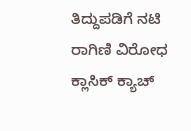ತಿದ್ದುಪಡಿಗೆ ನಟಿ ರಾಗಿಣಿ ವಿರೋಧ
ಕ್ಲಾಸಿಕ್ ಕ್ಯಾಚ್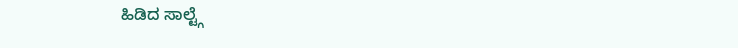ಹಿಡಿದ ಸಾಲ್ಟ್ಗೆ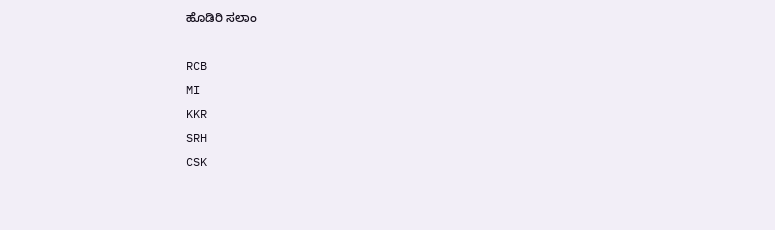ಹೊಡಿರಿ ಸಲಾಂ

RCB
MI
KKR
SRH
CSK